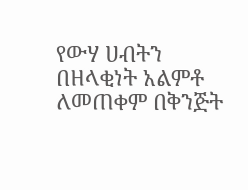የውሃ ሀብትን በዘላቂነት አልምቶ ለመጠቀም በቅንጅት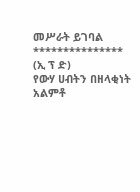መሥራት ይገባል
***************
(ኢ ፕ ድ)
የውሃ ሀብትን በዘላቂነት አልምቶ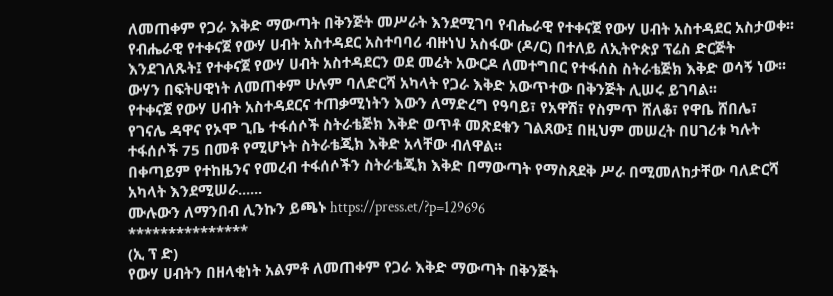ለመጠቀም የጋራ እቅድ ማውጣት በቅንጅት መሥራት እንደሚገባ የብሔራዊ የተቀናጀ የውሃ ሀብት አስተዳደር አስታወቀ፡፡
የብሔራዊ የተቀናጀ የውሃ ሀብት አስተዳደር አስተባባሪ ብዙነህ አስፋው (ዶ/ር) በተለይ ለኢትዮጵያ ፕሬስ ድርጅት እንደገለጹት፤ የተቀናጀ የውሃ ሀብት አስተዳደርን ወደ መሬት አውርዶ ለመተግበር የተፋሰስ ስትራቴጅክ እቅድ ወሳኝ ነው፡፡
ውሃን በፍትሀዊነት ለመጠቀም ሁሉም ባለድርሻ አካላት የጋራ እቅድ አውጥተው በቅንጅት ሊሠሩ ይገባል፡፡
የተቀናጀ የውሃ ሀብት አስተዳደርና ተጠቃሚነትን እውን ለማድረግ የዓባይ፣ የአዋሽ፣ የስምጥ ሸለቆ፣ የዋቤ ሸበሌ፣ የገናሌ ዳዋና የኦሞ ጊቤ ተፋሰሶች ስትራቴጅክ እቅድ ወጥቶ መጽደቁን ገልጸው፤ በዚህም መሠረት በሀገሪቱ ካሉት ተፋሰሶች 75 በመቶ የሚሆኑት ስትራቴጂክ እቅድ አላቸው ብለዋል፡፡
በቀጣይም የተከዜንና የመረብ ተፋሰሶችን ስትራቴጂክ እቅድ በማውጣት የማስጸደቅ ሥራ በሚመለከታቸው ባለድርሻ አካላት እንደሚሠራ......
ሙሉውን ለማንበብ ሊንኩን ይጫኑ https://press.et/?p=129696
***************
(ኢ ፕ ድ)
የውሃ ሀብትን በዘላቂነት አልምቶ ለመጠቀም የጋራ እቅድ ማውጣት በቅንጅት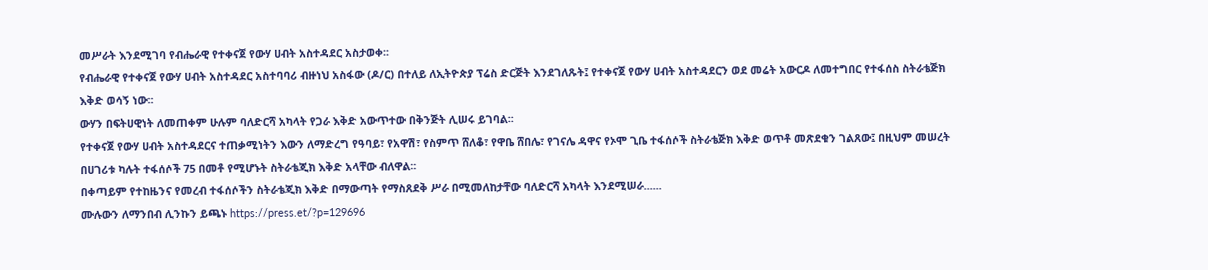መሥራት እንደሚገባ የብሔራዊ የተቀናጀ የውሃ ሀብት አስተዳደር አስታወቀ፡፡
የብሔራዊ የተቀናጀ የውሃ ሀብት አስተዳደር አስተባባሪ ብዙነህ አስፋው (ዶ/ር) በተለይ ለኢትዮጵያ ፕሬስ ድርጅት እንደገለጹት፤ የተቀናጀ የውሃ ሀብት አስተዳደርን ወደ መሬት አውርዶ ለመተግበር የተፋሰስ ስትራቴጅክ እቅድ ወሳኝ ነው፡፡
ውሃን በፍትሀዊነት ለመጠቀም ሁሉም ባለድርሻ አካላት የጋራ እቅድ አውጥተው በቅንጅት ሊሠሩ ይገባል፡፡
የተቀናጀ የውሃ ሀብት አስተዳደርና ተጠቃሚነትን እውን ለማድረግ የዓባይ፣ የአዋሽ፣ የስምጥ ሸለቆ፣ የዋቤ ሸበሌ፣ የገናሌ ዳዋና የኦሞ ጊቤ ተፋሰሶች ስትራቴጅክ እቅድ ወጥቶ መጽደቁን ገልጸው፤ በዚህም መሠረት በሀገሪቱ ካሉት ተፋሰሶች 75 በመቶ የሚሆኑት ስትራቴጂክ እቅድ አላቸው ብለዋል፡፡
በቀጣይም የተከዜንና የመረብ ተፋሰሶችን ስትራቴጂክ እቅድ በማውጣት የማስጸደቅ ሥራ በሚመለከታቸው ባለድርሻ አካላት እንደሚሠራ......
ሙሉውን ለማንበብ ሊንኩን ይጫኑ https://press.et/?p=129696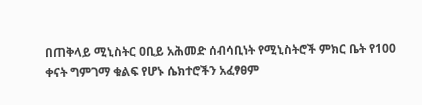በጠቅላይ ሚኒስትር ዐቢይ አሕመድ ሰብሳቢነት የሚኒስትሮች ምክር ቤት የ100 ቀናት ግምገማ ቁልፍ የሆኑ ሴክተሮችን አፈፃፀም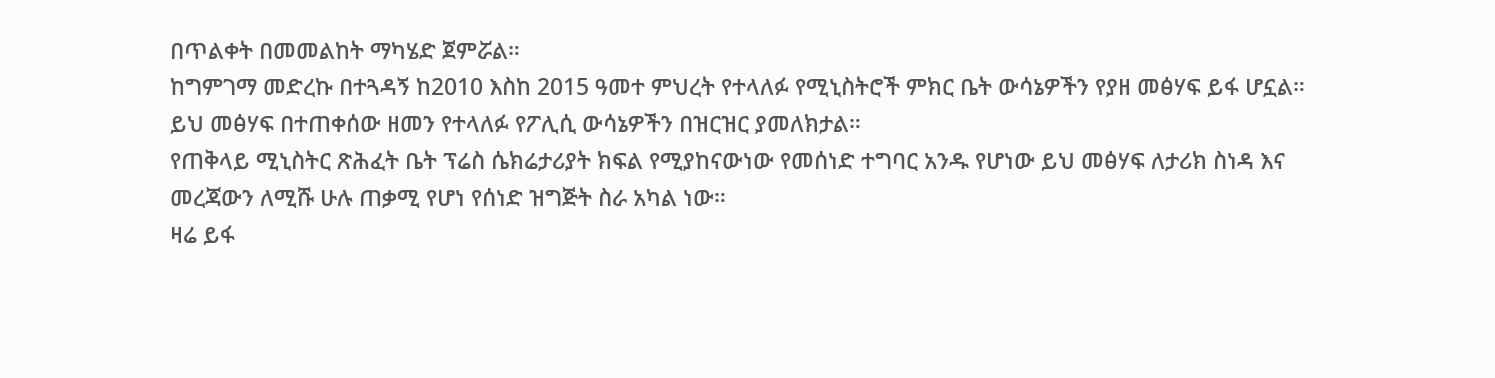በጥልቀት በመመልከት ማካሄድ ጀምሯል።
ከግምገማ መድረኩ በተጓዳኝ ከ2010 እስከ 2015 ዓመተ ምህረት የተላለፉ የሚኒስትሮች ምክር ቤት ውሳኔዎችን የያዘ መፅሃፍ ይፋ ሆኗል።
ይህ መፅሃፍ በተጠቀሰው ዘመን የተላለፉ የፖሊሲ ውሳኔዎችን በዝርዝር ያመለክታል።
የጠቅላይ ሚኒስትር ጽሕፈት ቤት ፕሬስ ሴክሬታሪያት ክፍል የሚያከናውነው የመሰነድ ተግባር አንዱ የሆነው ይህ መፅሃፍ ለታሪክ ስነዳ እና መረጃውን ለሚሹ ሁሉ ጠቃሚ የሆነ የሰነድ ዝግጅት ስራ አካል ነው።
ዛሬ ይፋ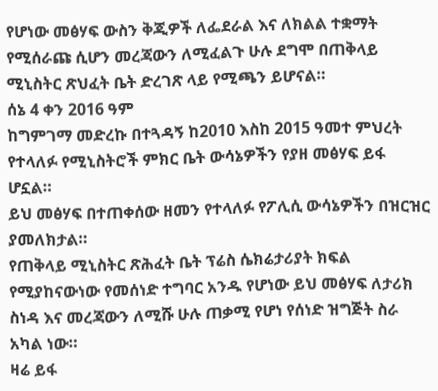የሆነው መፅሃፍ ውስን ቅጂዎች ለፌደራል እና ለክልል ተቋማት የሚሰራጩ ሲሆን መረጃውን ለሚፈልጉ ሁሉ ደግሞ በጠቅላይ ሚኒስትር ጽህፈት ቤት ድረገጽ ላይ የሚጫን ይሆናል።
ሰኔ 4 ቀን 2016 ዓም
ከግምገማ መድረኩ በተጓዳኝ ከ2010 እስከ 2015 ዓመተ ምህረት የተላለፉ የሚኒስትሮች ምክር ቤት ውሳኔዎችን የያዘ መፅሃፍ ይፋ ሆኗል።
ይህ መፅሃፍ በተጠቀሰው ዘመን የተላለፉ የፖሊሲ ውሳኔዎችን በዝርዝር ያመለክታል።
የጠቅላይ ሚኒስትር ጽሕፈት ቤት ፕሬስ ሴክሬታሪያት ክፍል የሚያከናውነው የመሰነድ ተግባር አንዱ የሆነው ይህ መፅሃፍ ለታሪክ ስነዳ እና መረጃውን ለሚሹ ሁሉ ጠቃሚ የሆነ የሰነድ ዝግጅት ስራ አካል ነው።
ዛሬ ይፋ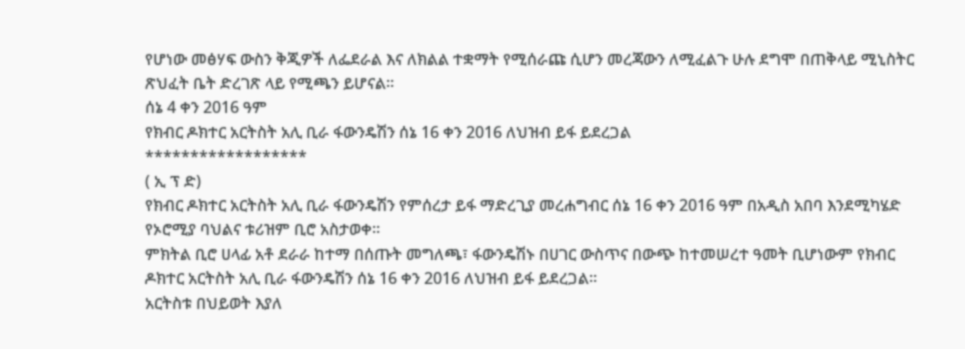የሆነው መፅሃፍ ውስን ቅጂዎች ለፌደራል እና ለክልል ተቋማት የሚሰራጩ ሲሆን መረጃውን ለሚፈልጉ ሁሉ ደግሞ በጠቅላይ ሚኒስትር ጽህፈት ቤት ድረገጽ ላይ የሚጫን ይሆናል።
ሰኔ 4 ቀን 2016 ዓም
የክብር ዶክተር አርትስት አሊ ቢራ ፋውንዴሽን ሰኔ 16 ቀን 2016 ለህዝብ ይፋ ይደረጋል
******************
( ኢ ፕ ድ)
የክብር ዶክተር አርትስት አሊ ቢራ ፋውንዴሽን የምሰረታ ይፋ ማድረጊያ መረሐግብር ሰኔ 16 ቀን 2016 ዓም በአዲስ አበባ እንደሚካሄድ የኦሮሚያ ባህልና ቱሪዝም ቢሮ አስታወቀ።
ምክትል ቢሮ ሀላፊ አቶ ደራራ ከተማ በሰጡት መግለጫ፣ ፋውንዴሽኑ በሀገር ውስጥና በውጭ ከተመሠረተ ዓመት ቢሆነውም የክብር ዶክተር አርትስት አሊ ቢራ ፋውንዴሽን ሰኔ 16 ቀን 2016 ለህዝብ ይፋ ይደረጋል።
አርትስቱ በህይወት እያለ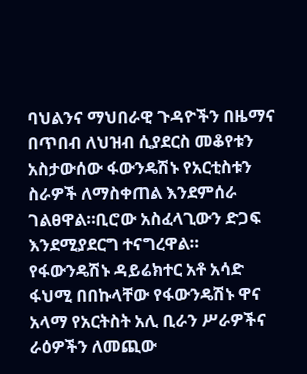ባህልንና ማህበራዊ ጉዳዮችን በዜማና በጥበብ ለህዝብ ሲያደርስ መቆየቱን አስታውሰው ፋውንዴሽኑ የአርቲስቱን ስራዎች ለማስቀጠል እንደምሰራ ገልፀዋል።ቢሮው አስፈላጊውን ድጋፍ እንደሚያደርግ ተናግረዋል።
የፋውንዴሽኑ ዳይሬክተር አቶ አሳድ ፋህሚ በበኩላቸው የፋውንዴሽኑ ዋና አላማ የአርትስት አሊ ቢራን ሥራዎችና ራዕዎችን ለመጪው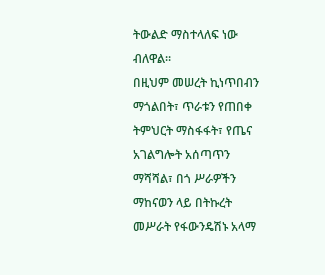ትውልድ ማስተላለፍ ነው ብለዋል።
በዚህም መሠረት ኪነጥበብን ማጎልበት፣ ጥራቱን የጠበቀ ትምህርት ማስፋፋት፣ የጤና አገልግሎት አሰጣጥን ማሻሻል፣ በጎ ሥራዎችን ማከናወን ላይ በትኩረት መሥራት የፋውንዴሽኑ አላማ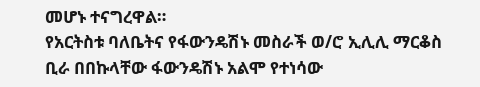መሆኑ ተናግረዋል።
የአርትስቱ ባለቤትና የፋውንዴሽኑ መስራች ወ/ሮ ኢሊሊ ማርቆስ ቢራ በበኩላቸው ፋውንዴሽኑ አልሞ የተነሳው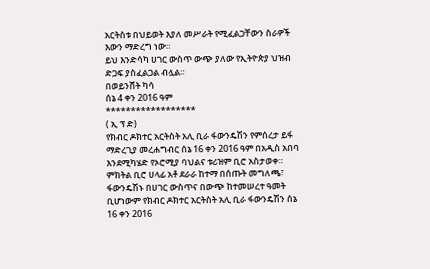አርትስቱ በህይወት እያለ መሥራት የሚፈልጋቸውን ስራዎች እውን ማድረግ ነው።
ይህ እንድሳካ ሀገር ውስጥ ውጭ ያለው የኢትዮጵያ ህዝብ ድጋፍ ያስፈልጋል ብሏል።
በወይንሸት ካሳ
ሰኔ 4 ቀን 2016 ዓም
******************
( ኢ ፕ ድ)
የክብር ዶክተር አርትስት አሊ ቢራ ፋውንዴሽን የምሰረታ ይፋ ማድረጊያ መረሐግብር ሰኔ 16 ቀን 2016 ዓም በአዲስ አበባ እንደሚካሄድ የኦሮሚያ ባህልና ቱሪዝም ቢሮ አስታወቀ።
ምክትል ቢሮ ሀላፊ አቶ ደራራ ከተማ በሰጡት መግለጫ፣ ፋውንዴሽኑ በሀገር ውስጥና በውጭ ከተመሠረተ ዓመት ቢሆነውም የክብር ዶክተር አርትስት አሊ ቢራ ፋውንዴሽን ሰኔ 16 ቀን 2016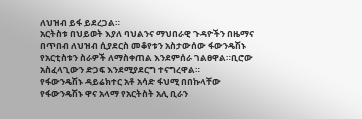ለህዝብ ይፋ ይደረጋል።
አርትስቱ በህይወት እያለ ባህልንና ማህበራዊ ጉዳዮችን በዜማና በጥበብ ለህዝብ ሲያደርስ መቆየቱን አስታውሰው ፋውንዴሽኑ የአርቲስቱን ስራዎች ለማስቀጠል እንደምሰራ ገልፀዋል።ቢሮው አስፈላጊውን ድጋፍ እንደሚያደርግ ተናግረዋል።
የፋውንዴሽኑ ዳይሬክተር አቶ አሳድ ፋህሚ በበኩላቸው የፋውንዴሽኑ ዋና አላማ የአርትስት አሊ ቢራን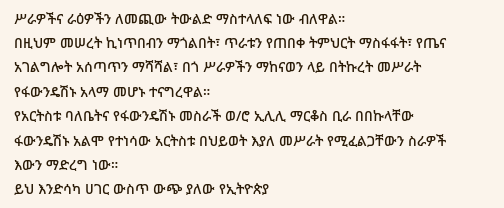ሥራዎችና ራዕዎችን ለመጪው ትውልድ ማስተላለፍ ነው ብለዋል።
በዚህም መሠረት ኪነጥበብን ማጎልበት፣ ጥራቱን የጠበቀ ትምህርት ማስፋፋት፣ የጤና አገልግሎት አሰጣጥን ማሻሻል፣ በጎ ሥራዎችን ማከናወን ላይ በትኩረት መሥራት የፋውንዴሽኑ አላማ መሆኑ ተናግረዋል።
የአርትስቱ ባለቤትና የፋውንዴሽኑ መስራች ወ/ሮ ኢሊሊ ማርቆስ ቢራ በበኩላቸው ፋውንዴሽኑ አልሞ የተነሳው አርትስቱ በህይወት እያለ መሥራት የሚፈልጋቸውን ስራዎች እውን ማድረግ ነው።
ይህ እንድሳካ ሀገር ውስጥ ውጭ ያለው የኢትዮጵያ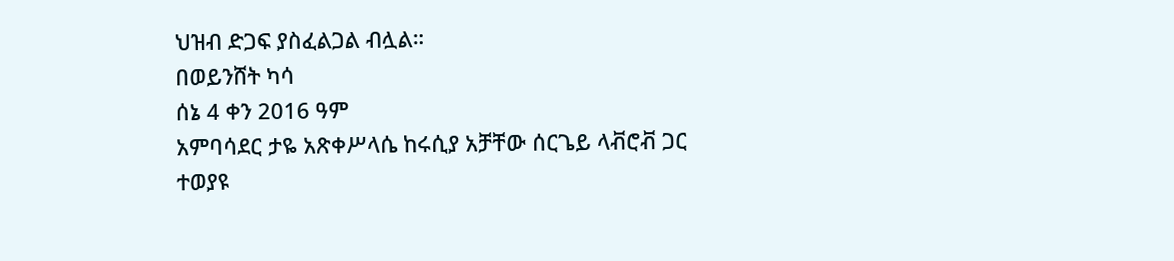ህዝብ ድጋፍ ያስፈልጋል ብሏል።
በወይንሸት ካሳ
ሰኔ 4 ቀን 2016 ዓም
አምባሳደር ታዬ አጽቀሥላሴ ከሩሲያ አቻቸው ሰርጌይ ላቭሮቭ ጋር ተወያዩ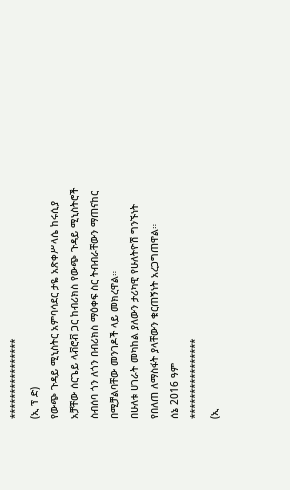****************
(ኢ ፕ ድ)
የውጭ ጉዳይ ሚኒስትር አምባሳደር ታዬ አጽቀሥላሴ ከሩሲያ አቻቸው ሰርጌይ ላቭሮቭ ጋር ከብሪክስ የውጭ ጉዳይ ሚኒስትሮች ስብሰባ ጎን ለጎን በብሪክስ ማዕቀፍ ስር ትብብራቸውን ማጠናከር በሚቻልባቸው መንገዶች ላይ መክረዋል።
በሁለቱ ሀገራት መካከል ያለውን ታሪካዊ የሁለትዮሽ ግንኙነት የበለጠ ለማስፋት ያላቸውን ቁርጠኝነት አረጋግጠዋል።
ሰኔ 2016 ዓም
****************
(ኢ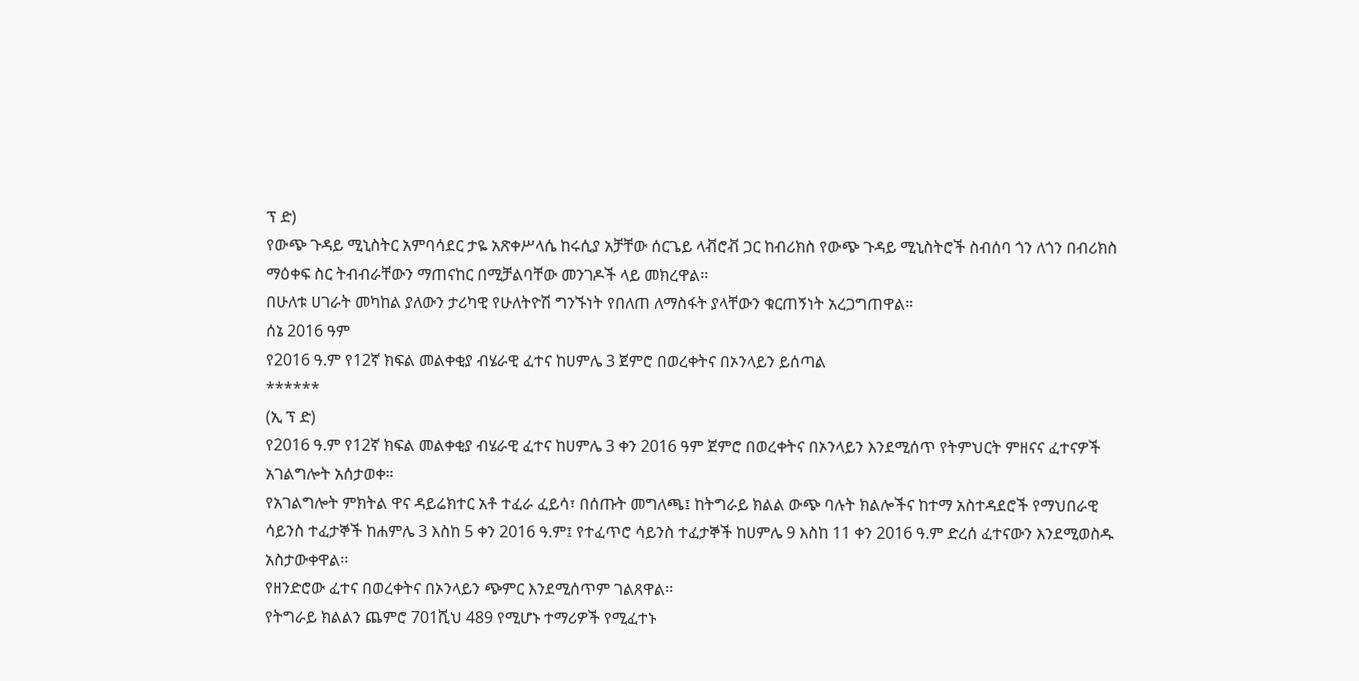ፕ ድ)
የውጭ ጉዳይ ሚኒስትር አምባሳደር ታዬ አጽቀሥላሴ ከሩሲያ አቻቸው ሰርጌይ ላቭሮቭ ጋር ከብሪክስ የውጭ ጉዳይ ሚኒስትሮች ስብሰባ ጎን ለጎን በብሪክስ ማዕቀፍ ስር ትብብራቸውን ማጠናከር በሚቻልባቸው መንገዶች ላይ መክረዋል።
በሁለቱ ሀገራት መካከል ያለውን ታሪካዊ የሁለትዮሽ ግንኙነት የበለጠ ለማስፋት ያላቸውን ቁርጠኝነት አረጋግጠዋል።
ሰኔ 2016 ዓም
የ2016 ዓ.ም የ12ኛ ክፍል መልቀቂያ ብሄራዊ ፈተና ከሀምሌ 3 ጀምሮ በወረቀትና በኦንላይን ይሰጣል
******
(ኢ ፕ ድ)
የ2016 ዓ.ም የ12ኛ ክፍል መልቀቂያ ብሄራዊ ፈተና ከሀምሌ 3 ቀን 2016 ዓም ጀምሮ በወረቀትና በኦንላይን እንደሚሰጥ የትምህርት ምዘናና ፈተናዎች አገልግሎት አሰታወቀ።
የአገልግሎት ምክትል ዋና ዳይሬክተር አቶ ተፈራ ፈይሳ፣ በሰጡት መግለጫ፤ ከትግራይ ክልል ውጭ ባሉት ክልሎችና ከተማ አስተዳደሮች የማህበራዊ ሳይንስ ተፈታኞች ከሐምሌ 3 እስከ 5 ቀን 2016 ዓ.ም፤ የተፈጥሮ ሳይንስ ተፈታኞች ከሀምሌ 9 እስከ 11 ቀን 2016 ዓ.ም ድረሰ ፈተናውን እንደሚወስዱ አስታውቀዋል፡፡
የዘንድሮው ፈተና በወረቀትና በኦንላይን ጭምር እንደሚሰጥም ገልጸዋል፡፡
የትግራይ ክልልን ጨምሮ 701ሺህ 489 የሚሆኑ ተማሪዎች የሚፈተኑ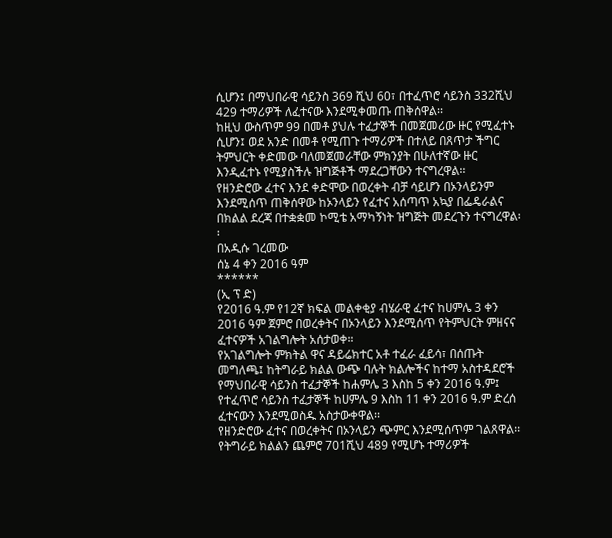ሲሆን፤ በማህበራዊ ሳይንስ 369 ሺህ 60፣ በተፈጥሮ ሳይንስ 332ሺህ 429 ተማሪዎች ለፈተናው እንደሚቀመጡ ጠቅሰዋል፡፡
ከዚህ ውስጥም 99 በመቶ ያህሉ ተፈታኞች በመጀመሪው ዙር የሚፈተኑ ሲሆን፤ ወደ አንድ በመቶ የሚጠጉ ተማሪዎች በተለይ በጸጥታ ችግር ትምህርት ቀድመው ባለመጀመራቸው ምክንያት በሁለተኛው ዙር እንዲፈተኑ የሚያስችሉ ዝግጅቶች ማደረጋቸውን ተናግረዋል፡፡
የዘንድሮው ፈተና እንደ ቀድሞው በወረቀት ብቻ ሳይሆን በኦንላይንም እንደሚሰጥ ጠቅሰዋው ከኦንላይን የፈተና አሰጣጥ አኳያ በፌዴራልና በክልል ደረጃ በተቋቋመ ኮሚቴ አማካኝነት ዝግጅት መደረጉን ተናግረዋል፡፡
በአዲሱ ገረመው
ሰኔ 4 ቀን 2016 ዓም
******
(ኢ ፕ ድ)
የ2016 ዓ.ም የ12ኛ ክፍል መልቀቂያ ብሄራዊ ፈተና ከሀምሌ 3 ቀን 2016 ዓም ጀምሮ በወረቀትና በኦንላይን እንደሚሰጥ የትምህርት ምዘናና ፈተናዎች አገልግሎት አሰታወቀ።
የአገልግሎት ምክትል ዋና ዳይሬክተር አቶ ተፈራ ፈይሳ፣ በሰጡት መግለጫ፤ ከትግራይ ክልል ውጭ ባሉት ክልሎችና ከተማ አስተዳደሮች የማህበራዊ ሳይንስ ተፈታኞች ከሐምሌ 3 እስከ 5 ቀን 2016 ዓ.ም፤ የተፈጥሮ ሳይንስ ተፈታኞች ከሀምሌ 9 እስከ 11 ቀን 2016 ዓ.ም ድረሰ ፈተናውን እንደሚወስዱ አስታውቀዋል፡፡
የዘንድሮው ፈተና በወረቀትና በኦንላይን ጭምር እንደሚሰጥም ገልጸዋል፡፡
የትግራይ ክልልን ጨምሮ 701ሺህ 489 የሚሆኑ ተማሪዎች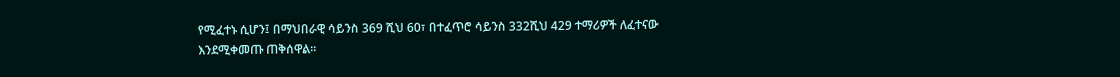የሚፈተኑ ሲሆን፤ በማህበራዊ ሳይንስ 369 ሺህ 60፣ በተፈጥሮ ሳይንስ 332ሺህ 429 ተማሪዎች ለፈተናው እንደሚቀመጡ ጠቅሰዋል፡፡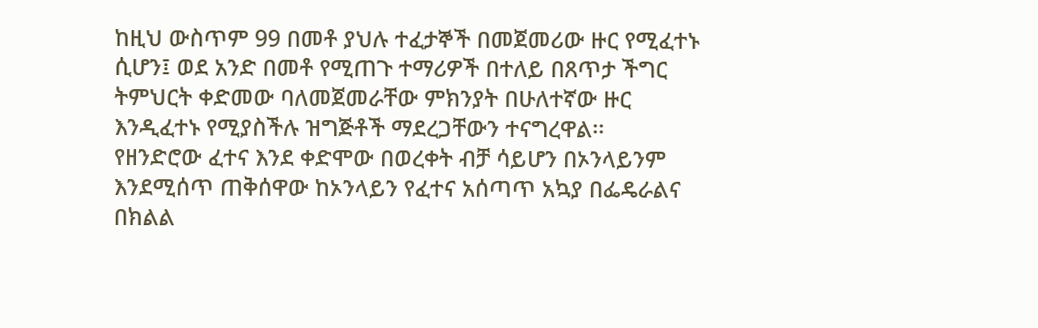ከዚህ ውስጥም 99 በመቶ ያህሉ ተፈታኞች በመጀመሪው ዙር የሚፈተኑ ሲሆን፤ ወደ አንድ በመቶ የሚጠጉ ተማሪዎች በተለይ በጸጥታ ችግር ትምህርት ቀድመው ባለመጀመራቸው ምክንያት በሁለተኛው ዙር እንዲፈተኑ የሚያስችሉ ዝግጅቶች ማደረጋቸውን ተናግረዋል፡፡
የዘንድሮው ፈተና እንደ ቀድሞው በወረቀት ብቻ ሳይሆን በኦንላይንም እንደሚሰጥ ጠቅሰዋው ከኦንላይን የፈተና አሰጣጥ አኳያ በፌዴራልና በክልል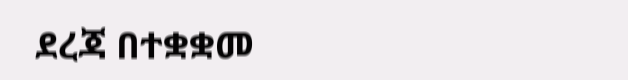ደረጃ በተቋቋመ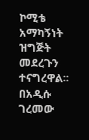ኮሚቴ አማካኝነት ዝግጅት መደረጉን ተናግረዋል፡፡
በአዲሱ ገረመው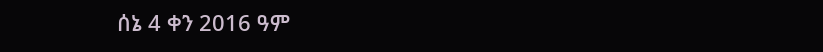ሰኔ 4 ቀን 2016 ዓም